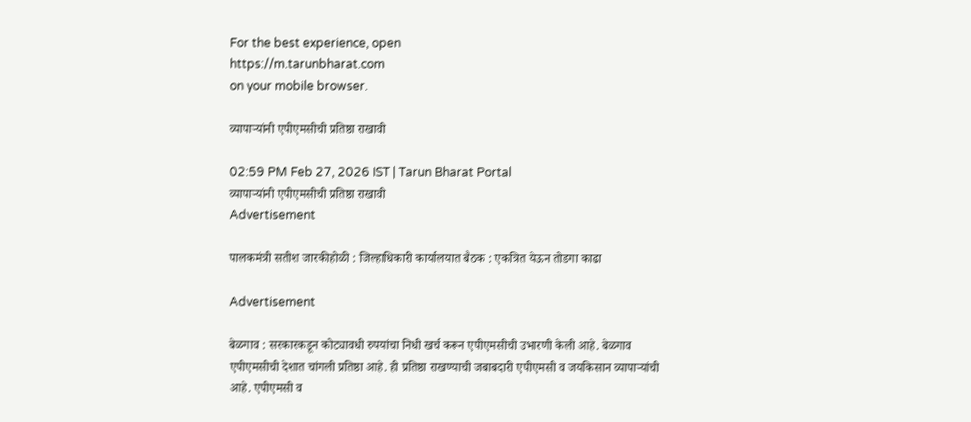For the best experience, open
https://m.tarunbharat.com
on your mobile browser.

व्यापाऱ्यांनी एपीएमसीची प्रतिष्ठा राखावी

02:59 PM Feb 27, 2026 IST | Tarun Bharat Portal
व्यापाऱ्यांनी एपीएमसीची प्रतिष्ठा राखावी
Advertisement

पालकमंत्री सतीश जारकीहोळी : जिल्हाधिकारी कार्यालयात बैठक : एकत्रित येऊन तोडगा काढा

Advertisement

बेळगाव : सरकारकडून कोट्यावधी रुपयांचा निधी खर्च करून एपीएमसीची उभारणी केली आहे. बेळगाव एपीएमसीची देशात चांगली प्रतिष्ठा आहे. ही प्रतिष्ठा राखण्याची जबाबदारी एपीएमसी व जयकिसान व्यापाऱ्यांची आहे. एपीएमसी व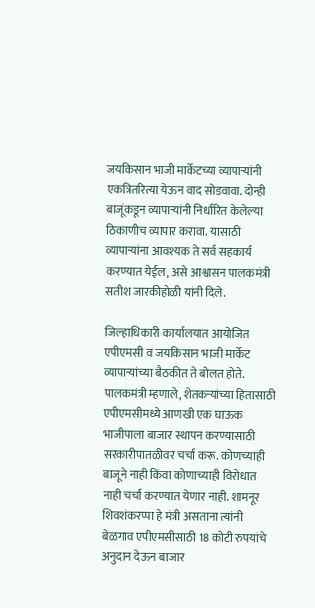जयकिसान भाजी मार्केटच्या व्यापाऱ्यांनी एकत्रितरित्या येऊन वाद सोडवावा. दोन्ही बाजूंकडून व्यापाऱ्यांनी निर्धारित केलेल्या ठिकाणीच व्यापार करावा. यासाठी व्यापाऱ्यांना आवश्यक ते सर्व सहकार्य करण्यात येईल, असे आश्वासन पालकमंत्री सतीश जारकीहोळी यांनी दिले.

जिल्हाधिकारी कार्यालयात आयोजित एपीएमसी व जयकिसान भाजी मार्केट व्यापाऱ्यांच्या बैठकीत ते बोलत होते. पालकमंत्री म्हणाले, शेतकऱ्यांच्या हितासाठी एपीएमसीमध्ये आणखी एक घाऊक भाजीपाला बाजार स्थापन करण्यासाठी सरकारीपातळीवर चर्चा करू. कोणच्याही बाजूने नाही किंवा कोणाच्याही विरोधात नाही चर्चा करण्यात येणार नाही. शामनूर शिवशंकरप्पा हे मंत्री असताना त्यांनी बेळगाव एपीएमसीसाठी 18 कोटी रुपयांचे अनुदान देऊन बाजार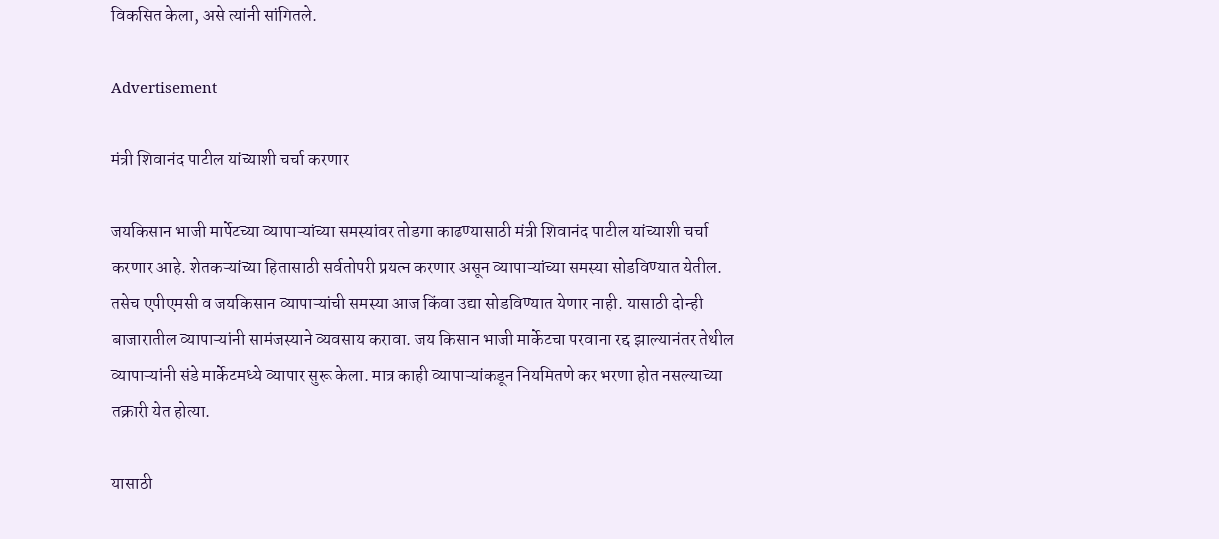विकसित केला, असे त्यांनी सांगितले.

Advertisement

मंत्री शिवानंद पाटील यांच्याशी चर्चा करणार

जयकिसान भाजी मार्पेटच्या व्यापाऱ्यांच्या समस्यांवर तोडगा काढण्यासाठी मंत्री शिवानंद पाटील यांच्याशी चर्चा करणार आहे. शेतकऱ्यांच्या हितासाठी सर्वतोपरी प्रयत्न करणार असून व्यापाऱ्यांच्या समस्या सोडविण्यात येतील. तसेच एपीएमसी व जयकिसान व्यापाऱ्यांची समस्या आज किंवा उद्या सोडविण्यात येणार नाही. यासाठी दोन्ही बाजारातील व्यापाऱ्यांनी सामंजस्याने व्यवसाय करावा. जय किसान भाजी मार्केटचा परवाना रद्द झाल्यानंतर तेथील व्यापाऱ्यांनी संडे मार्केटमध्ये व्यापार सुरू केला. मात्र काही व्यापाऱ्यांकडून नियमितणे कर भरणा होत नसल्याच्या तक्रारी येत होत्या.

यासाठी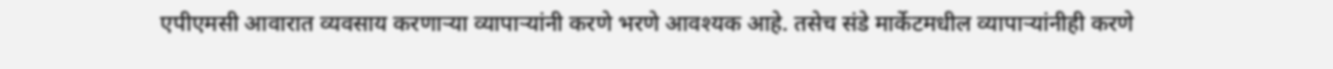एपीएमसी आवारात व्यवसाय करणाऱ्या व्यापाऱ्यांनी करणे भरणे आवश्यक आहे. तसेच संडे मार्केटमधील व्यापाऱ्यांनीही करणे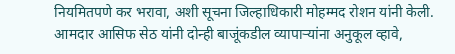नियमितपणे कर भरावा, अशी सूचना जिल्हाधिकारी मोहम्मद रोशन यांनी केली. आमदार आसिफ सेठ यांनी दोन्ही बाजूंकडील व्यापाऱ्यांना अनुकूल व्हावे,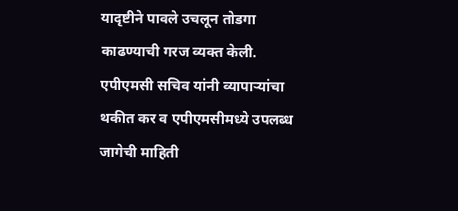यादृष्टीने पावले उचलून तोडगा काढण्याची गरज व्यक्त केली. एपीएमसी सचिव यांनी व्यापाऱ्यांचा थकीत कर व एपीएमसीमध्ये उपलब्ध जागेची माहिती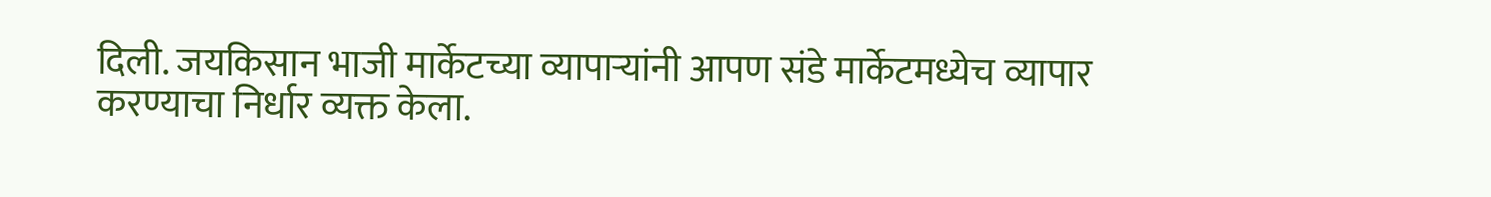दिली. जयकिसान भाजी मार्केटच्या व्यापाऱ्यांनी आपण संडे मार्केटमध्येच व्यापार करण्याचा निर्धार व्यक्त केला.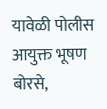यावेळी पोलीस आयुक्त भूषण बोरसे,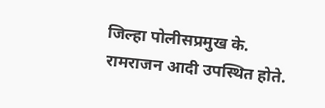जिल्हा पोलीसप्रमुख के. रामराजन आदी उपस्थित होते.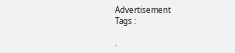Advertisement
Tags :

.